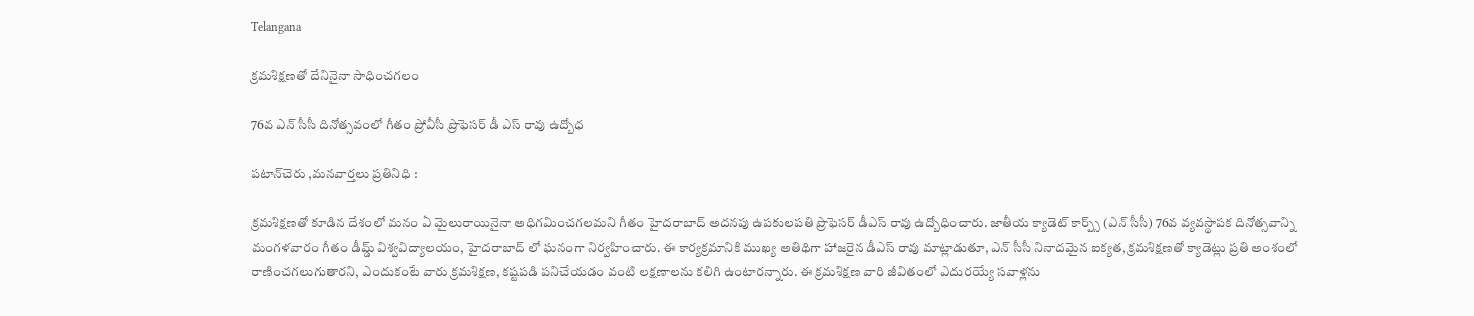Telangana

క్రమశిక్షణతో దేనినైనా సాధించగలం

76వ ఎన్ సీసీ దినోత్సవంలో గీతం ప్రోవీసీ ప్రొఫెసర్ డీ ఎస్ రావు ఉద్బోధ

పటాన్‌చెరు ,మనవార్తలు ప్రతినిధి :

క్రమశిక్షణతో కూడిన దేశంలో మనం ఏ మైలురాయినైనా అధిగమించగలమని గీతం హైదరాబాద్ అదనపు ఉపకులపతి ప్రొఫెసర్ డీఎస్ రావు ఉద్బోధించారు. జాతీయ క్యాడెట్ కార్ప్స్ (ఎన్ సీసీ) 76వ వ్యవస్థాపక దినోత్సవాన్ని మంగళవారం గీతం డీమ్డ్ విశ్వవిద్యాలయం, హైదరాబాద్ లో ఘనంగా నిర్వహించారు. ఈ కార్యక్రమానికి ముఖ్య అతిథిగా హాజరైన డీఎస్ రావు మాట్లాడుతూ, ఎన్ సీసీ నినాదమైన ఐక్యత, క్రమశిక్షణతో క్యాడెట్లు ప్రతి అంశంలో రాణించగలుగుతారని, ఎందుకంటే వారు క్రమశిక్షణ, కష్టపడి పనిచేయడం వంటి లక్షణాలను కలిగి ఉంటారన్నారు. ఈ క్రమశిక్షణ వారి జీవితంలో ఎదురయ్యే సవాళ్లను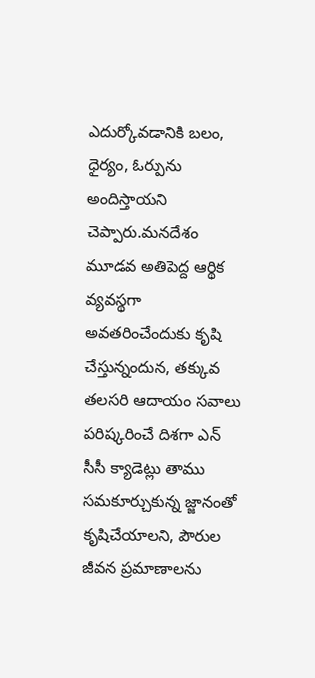ఎదుర్కోవడానికి బలం, ధైర్యం, ఓర్పును అందిస్తాయని చెప్పారు.మనదేశం మూడవ అతిపెద్ద ఆర్థిక వ్యవస్థగా అవతరించేందుకు కృషి చేస్తున్నందున, తక్కువ తలసరి ఆదాయం సవాలు పరిష్కరించే దిశగా ఎన్ సీసీ క్యాడెట్లు తాము సమకూర్చుకున్న జ్జానంతో కృషిచేయాలని, పౌరుల జీవన ప్రమాణాలను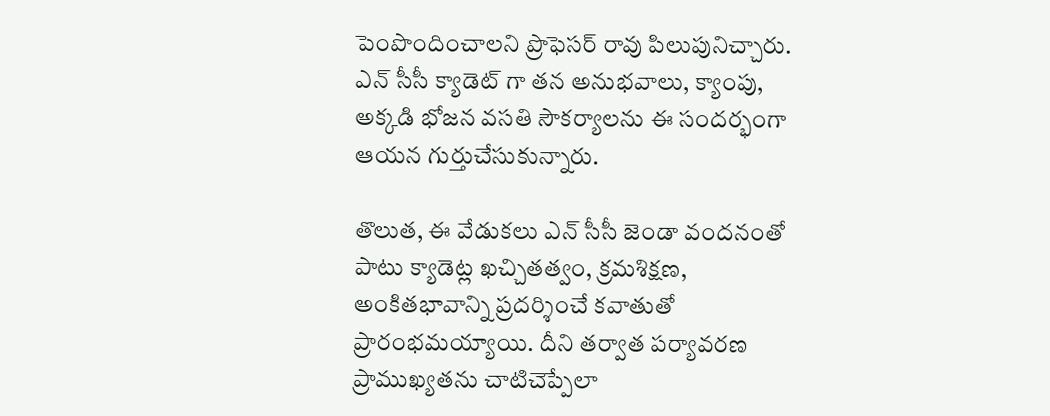పెంపొందించాలని ప్రొఫెసర్ రావు పిలుపునిచ్చారు. ఎన్ సీసీ క్యాడెట్ గా తన అనుభవాలు, క్యాంపు, అక్కడి భోజన వసతి సౌకర్యాలను ఈ సందర్భంగా ఆయన గుర్తుచేసుకున్నారు.

తొలుత, ఈ వేడుకలు ఎన్ సీసీ జెండా వందనంతో పాటు క్యాడెట్ల ఖచ్చితత్వం, క్రమశిక్షణ, అంకితభావాన్ని ప్రదర్శించే కవాతుతో ప్రారంభమయ్యాయి. దీని తర్వాత పర్యావరణ ప్రాముఖ్యతను చాటిచెప్పేలా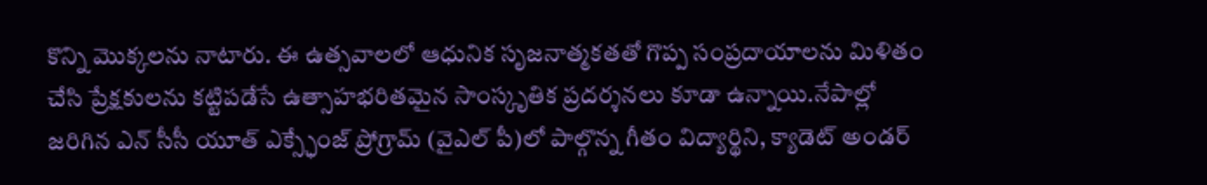కొన్ని మొక్కలను నాటారు. ఈ ఉత్సవాలలో ఆధునిక సృజనాత్మకతతో గొప్ప సంప్రదాయాలను మిళితం చేసి ప్రేక్షకులను కట్టిపడేసే ఉత్సాహభరితమైన సాంస్కృతిక ప్రదర్శనలు కూడా ఉన్నాయి.నేపాల్లో జరిగిన ఎన్ సీసీ యూత్ ఎక్స్ఛేంజ్ ప్రోగ్రామ్ (వైఎల్ పీ)లో పాల్గొన్న గీతం విద్యార్థిని, క్యాడెట్ అండర్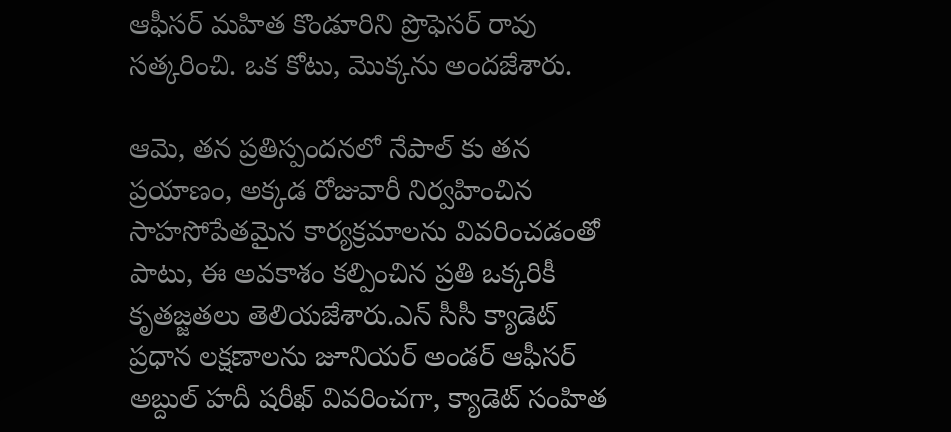ఆఫీసర్ మహిత కొండూరిని ప్రొఫెసర్ రావు సత్కరించి. ఒక కోటు, మొక్కను అందజేశారు.

ఆమె, తన ప్రతిస్పందనలో నేపాల్ కు తన ప్రయాణం, అక్కడ రోజువారీ నిర్వహించిన సాహసోపేతమైన కార్యక్రమాలను వివరించడంతో పాటు, ఈ అవకాశం కల్పించిన ప్రతి ఒక్కరికీ కృతజ్జతలు తెలియజేశారు.ఎన్ సీసీ క్యాడెట్ ప్రధాన లక్షణాలను జూనియర్ అండర్ ఆఫీసర్ అబ్దుల్ హదీ షరీఖ్ వివరించగా, క్యాడెట్ సంహిత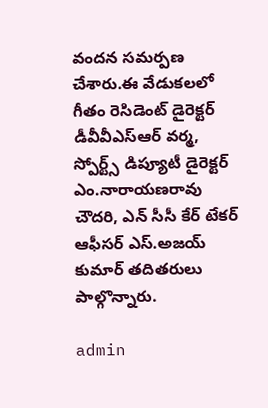వందన సమర్పణ చేశారు.ఈ వేడుకలలో గీతం రెసిడెంట్ డైరెక్టర్ డీవీవీఎస్ఆర్ వర్మ, స్పోర్ట్స్ డిప్యూటీ డైరెక్టర్ ఎం.నారాయణరావు చౌదరి, ఎన్ సీసీ కేర్ టేకర్ ఆఫీసర్ ఎస్.అజయ్ కుమార్ తదితరులు పాల్గొన్నారు.

admin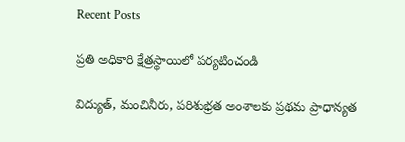Recent Posts

ప్రతి అధికారి క్షేత్రస్థాయిలో పర్యటించండి

విద్యుత్, మంచినీరు, పరిశుభ్రత అంశాలకు ప్రథమ ప్రాధాన్యత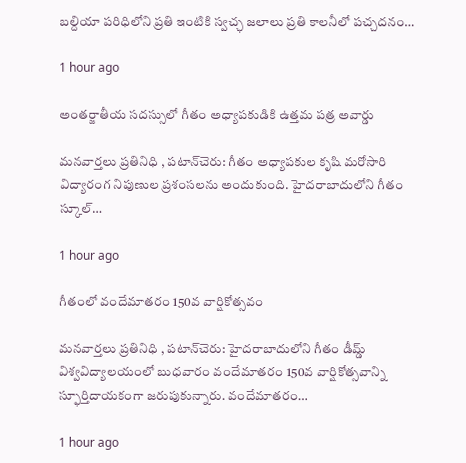బల్దియా పరిధిలోని ప్రతి ఇంటికి స్వచ్ఛ జలాలు ప్రతి కాలనీలో పచ్చదనం…

1 hour ago

అంతర్జాతీయ సదస్సులో గీతం అధ్యాపకుడికి ఉత్తమ పత్ర అవార్డు

మనవార్తలు ప్రతినిధి , పటాన్‌చెరు: గీతం అధ్యాపకుల కృషి మరోసారి విద్యారంగ నిపుణుల ప్రశంసలను అందుకుంది. హైదరాబాదులోని గీతం స్కూల్…

1 hour ago

గీతంలో వందేమాతరం 150వ వార్షికోత్సవం

మనవార్తలు ప్రతినిధి , పటాన్‌చెరు: హైదరాబాదులోని గీతం డీమ్డ్ విశ్వవిద్యాలయంలో బుధవారం వందేమాతరం 150వ వార్షికోత్సవాన్ని స్ఫూర్తిదాయకంగా జరుపుకున్నారు. వందేమాతరం…

1 hour ago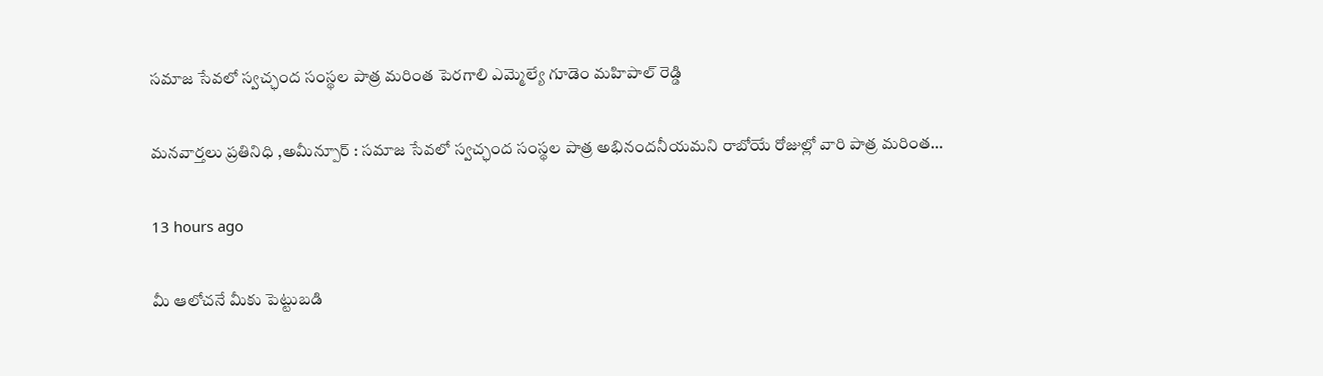సమాజ సేవలో స్వచ్ఛంద సంస్థల పాత్ర మరింత పెరగాలి ఎమ్మెల్యే గూడెం మహిపాల్ రెడ్డి

మనవార్తలు ప్రతినిధి ,అమీన్పూర్ : సమాజ సేవలో స్వచ్ఛంద సంస్థల పాత్ర అభినందనీయమని రాబోయే రోజుల్లో వారి పాత్ర మరింత…

13 hours ago

మీ ఆలోచనే మీకు పెట్టుబడి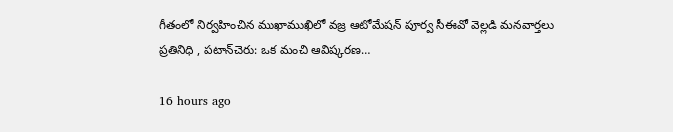గీతంలో నిర్వహించిన ముఖాముఖిలో వజ్ర ఆటోమేషన్ పూర్వ సీఈవో వెల్లడి మనవార్తలు ప్రతినిధి , పటాన్‌చెరు: ఒక మంచి ఆవిష్కరణ…

16 hours ago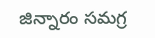జిన్నారం సమగ్ర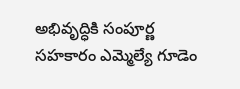అభివృద్ధికి సంపూర్ణ సహకారం ఎమ్మెల్యే గూడెం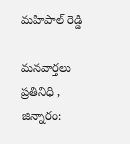మహిపాల్ రెడ్డి

మనవార్తలు ప్రతినిధి , జిన్నారం: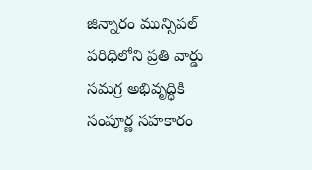జిన్నారం మున్సిపల్ పరిధిలోని ప్రతి వార్డు సమగ్ర అభివృద్ధికి సంపూర్ణ సహకారం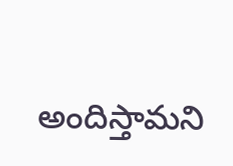అందిస్తామని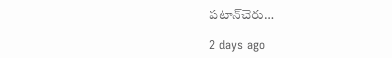పటాన్‌చెరు…

2 days ago